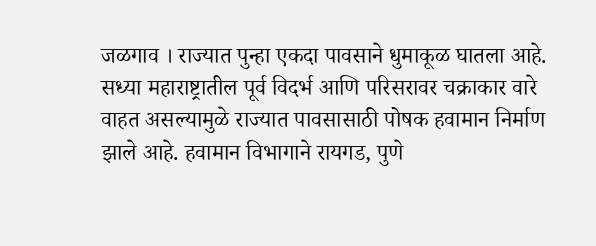जळगाव । राज्यात पुन्हा एकदा पावसाने धुमाकूळ घातला आहे. सध्या महाराष्ट्रातील पूर्व विदर्भ आणि परिसरावर चक्राकार वारे वाहत असल्यामुळे राज्यात पावसासाठी पोषक हवामान निर्माण झाले आहे. हवामान विभागाने रायगड, पुणे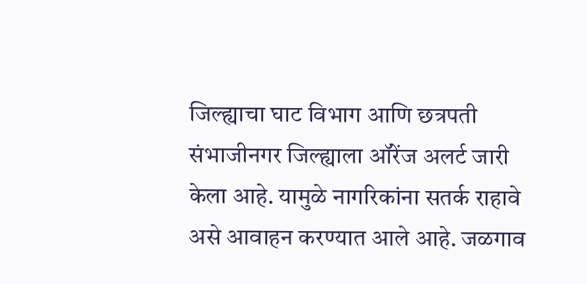जिल्ह्याचा घाट विभाग आणि छत्रपती संभाजीनगर जिल्ह्याला ऑरेंज अलर्ट जारी केला आहे. यामुळे नागरिकांना सतर्क राहावे असे आवाहन करण्यात आले आहे. जळगाव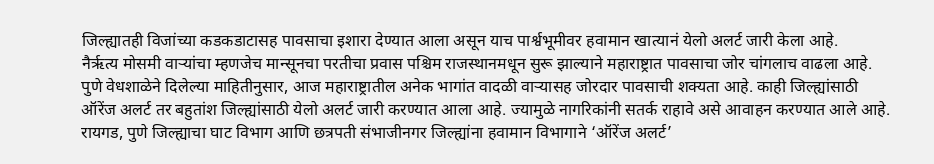जिल्ह्यातही विजांच्या कडकडाटासह पावसाचा इशारा देण्यात आला असून याच पार्श्वभूमीवर हवामान खात्यानं येलो अलर्ट जारी केला आहे.
नैर्ऋत्य मोसमी वाऱ्यांचा म्हणजेच मान्सूनचा परतीचा प्रवास पश्चिम राजस्थानमधून सुरू झाल्याने महाराष्ट्रात पावसाचा जोर चांगलाच वाढला आहे. पुणे वेधशाळेने दिलेल्या माहितीनुसार, आज महाराष्ट्रातील अनेक भागांत वादळी वाऱ्यासह जोरदार पावसाची शक्यता आहे. काही जिल्ह्यांसाठी ऑरेंज अलर्ट तर बहुतांश जिल्ह्यांसाठी येलो अलर्ट जारी करण्यात आला आहे. ज्यामुळे नागरिकांनी सतर्क राहावे असे आवाहन करण्यात आले आहे.
रायगड, पुणे जिल्ह्याचा घाट विभाग आणि छत्रपती संभाजीनगर जिल्ह्यांना हवामान विभागाने ‘ऑरेंज अलर्ट’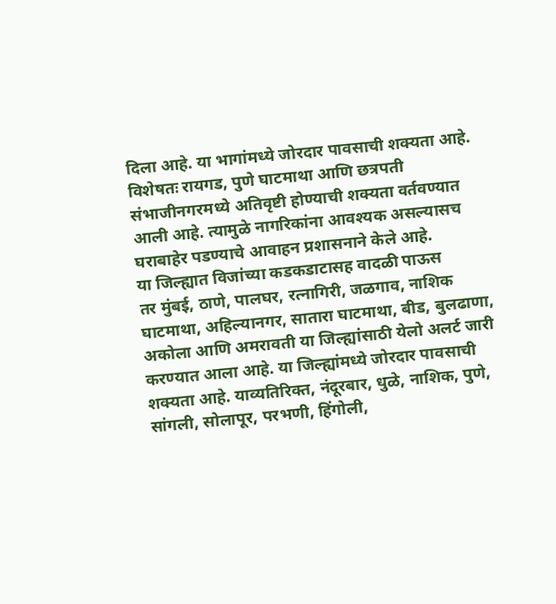दिला आहे. या भागांमध्ये जोरदार पावसाची शक्यता आहे. विशेषतः रायगड, पुणे घाटमाथा आणि छत्रपती संभाजीनगरमध्ये अतिवृष्टी होण्याची शक्यता वर्तवण्यात आली आहे. त्यामुळे नागरिकांना आवश्यक असल्यासच घराबाहेर पडण्याचे आवाहन प्रशासनाने केले आहे.
या जिल्ह्यात विजांच्या कडकडाटासह वादळी पाऊस
तर मुंबई, ठाणे, पालघर, रत्नागिरी, जळगाव, नाशिक घाटमाथा, अहिल्यानगर, सातारा घाटमाथा, बीड, बुलढाणा, अकोला आणि अमरावती या जिल्ह्यांसाठी येलो अलर्ट जारी करण्यात आला आहे. या जिल्ह्यांमध्ये जोरदार पावसाची शक्यता आहे. याव्यतिरिक्त, नंदूरबार, धुळे, नाशिक, पुणे, सांगली, सोलापूर, परभणी, हिंगोली,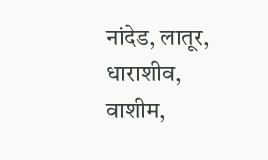नांदेड, लातूर, धाराशीव, वाशीम,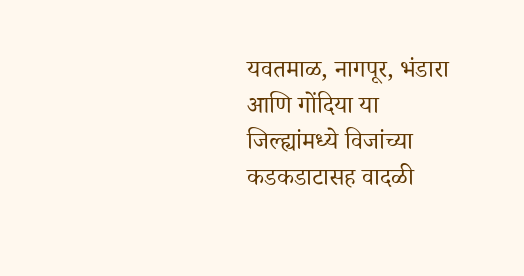यवतमाळ, नागपूर, भंडारा आणि गोंदिया या जिल्ह्यांमध्ये विजांच्या कडकडाटासह वादळी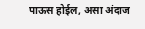पाऊस होईल, असा अंदाज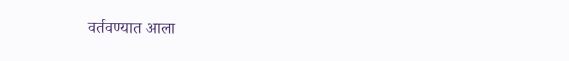वर्तवण्यात आला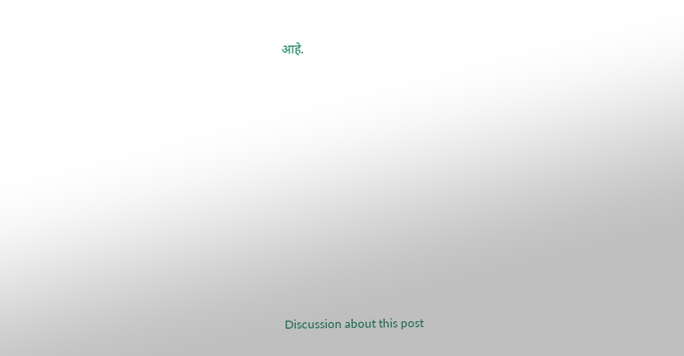आहे.















Discussion about this post